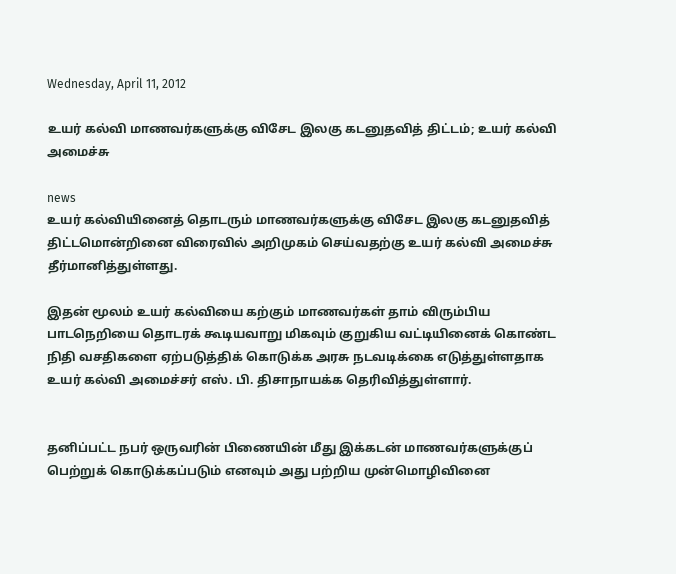Wednesday, April 11, 2012

உயர் கல்வி மாணவர்களுக்கு விசேட இலகு கடனுதவித் திட்டம்; உயர் கல்வி அமைச்சு

news
உயர் கல்வியினைத் தொடரும் மாணவர்களுக்கு விசேட இலகு கடனுதவித் திட்டமொன்றினை விரைவில் அறிமுகம் செய்வதற்கு உயர் கல்வி அமைச்சு தீர்மானித்துள்ளது.

இதன் மூலம் உயர் கல்வியை கற்கும் மாணவர்கள் தாம் விரும்பிய பாடநெறியை தொடரக் கூடியவாறு மிகவும் குறுகிய வட்டியினைக் கொண்ட நிதி வசதிகளை ஏற்படுத்திக் கொடுக்க அரசு நடவடிக்கை எடுத்துள்ளதாக உயர் கல்வி அமைச்சர் எஸ். பி. திசாநாயக்க தெரிவித்துள்ளார்.


தனிப்பட்ட நபர் ஒருவரின் பிணையின் மீது இக்கடன் மாணவர்களுக்குப் பெற்றுக் கொடுக்கப்படும் எனவும் அது பற்றிய முன்மொழிவினை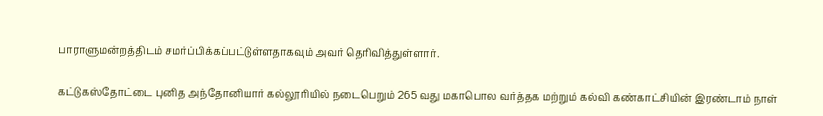பாராளுமன்றத்திடம் சமர்ப்பிக்கப்பட்டுள்ளதாகவும் அவர் தெரிவித்துள்ளார்.

கட்டுகஸ்தோட்டை புனித அந்தோனியார் கல்லூரியில் நடைபெறும் 265 வது மகாபொல வர்த்தக மற்றும் கல்வி கண்காட்சியின் இரண்டாம் நாள்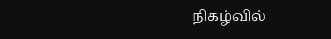நிகழ்வில்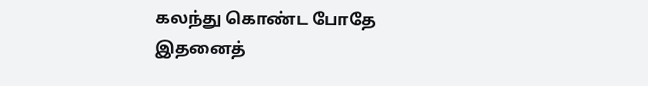கலந்து கொண்ட போதே இதனைத்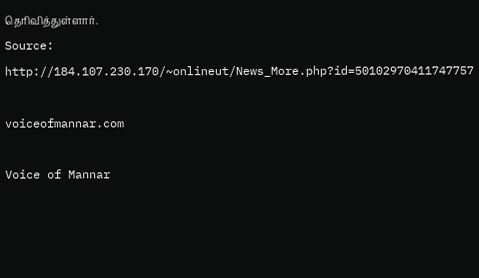தெரிவித்துள்ளார்.
Source: http://184.107.230.170/~onlineut/News_More.php?id=50102970411747757

voiceofmannar.com

Voice of Mannar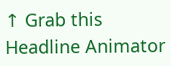↑ Grab this Headline Animator